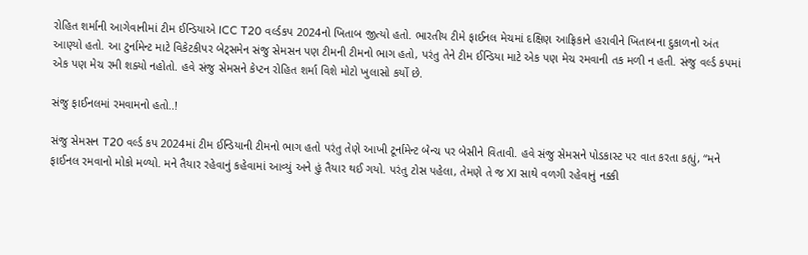રોહિત શર્માની આગેવાનીમાં ટીમ ઈન્ડિયાએ ICC T20 વર્લ્ડકપ 2024નો ખિતાબ જીત્યો હતો. ભારતીય ટીમે ફાઈનલ મેચમાં દક્ષિણ આફ્રિકાને હરાવીને ખિતાબના દુકાળનો અંત આણ્યો હતો. આ ટુર્નામેન્ટ માટે વિકેટકીપર બેટ્સમેન સંજુ સેમસન પણ ટીમની ટીમનો ભાગ હતો, પરંતુ તેને ટીમ ઈન્ડિયા માટે એક પણ મેચ રમવાની તક મળી ન હતી. સંજુ વર્લ્ડ કપમાં એક પણ મેચ રમી શક્યો નહોતો. હવે સંજુ સેમસને કેપ્ટન રોહિત શર્મા વિશે મોટો ખુલાસો કર્યો છે.

સંજુ ફાઈનલમાં રમવામનો હતો..!

સંજુ સેમસન T20 વર્લ્ડ કપ 2024માં ટીમ ઈન્ડિયાની ટીમનો ભાગ હતો પરંતુ તેણે આખી ટૂર્નામેન્ટ બેન્ચ પર બેસીને વિતાવી. હવે સંજુ સેમસને પોડકાસ્ટ પર વાત કરતા કહ્યું, “મને ફાઈનલ રમવાનો મોકો મળ્યો. મને તૈયાર રહેવાનું કહેવામાં આવ્યું અને હું તૈયાર થઈ ગયો. પરંતુ ટોસ પહેલા, તેમણે તે જ XI સાથે વળગી રહેવાનું નક્કી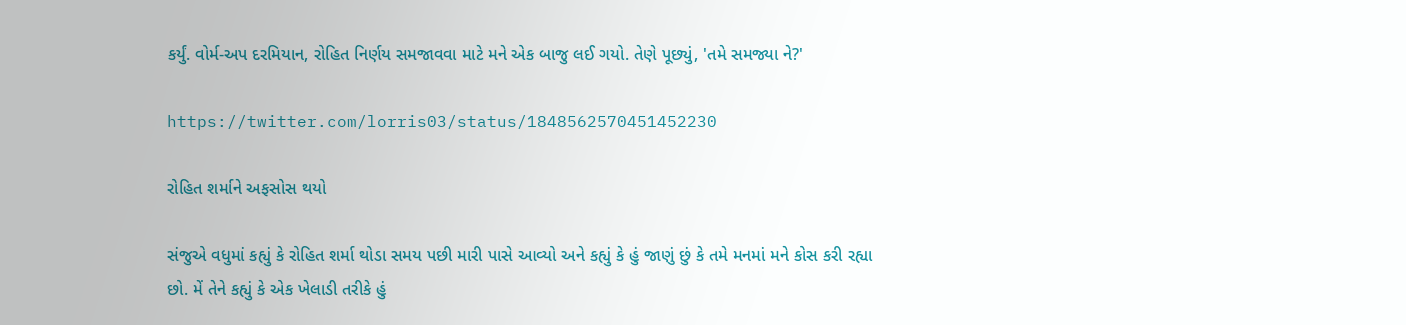કર્યું. વોર્મ-અપ દરમિયાન, રોહિત નિર્ણય સમજાવવા માટે મને એક બાજુ લઈ ગયો. તેણે પૂછ્યું, 'તમે સમજ્યા ને?'

https://twitter.com/lorris03/status/1848562570451452230

રોહિત શર્માને અફસોસ થયો

સંજુએ વધુમાં કહ્યું કે રોહિત શર્મા થોડા સમય પછી મારી પાસે આવ્યો અને કહ્યું કે હું જાણું છું કે તમે મનમાં મને કોસ કરી રહ્યા છો. મેં તેને કહ્યું કે એક ખેલાડી તરીકે હું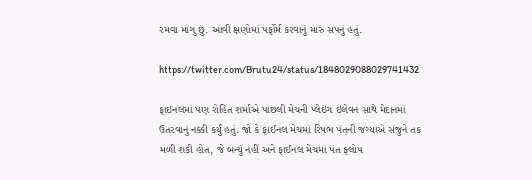રમવા માંગુ છું. આવી ક્ષણોમાં પર્ફોર્મ કરવાનું મારું સપનું હતું.

https://twitter.com/Brutu24/status/1848029088029741432

ફાઇનલમાં પણ રોહિત શર્માએ પાછલી મેચની પ્લેઇંગ ઇલેવન સાથે મેદાનમાં ઉતરવાનું નક્કી કર્યું હતું. જો કે ફાઈનલ મેચમાં રિષભ પંતની જગ્યાએ સંજુને તક મળી શકી હોત, જે બન્યું નહીં અને ફાઈનલ મેચમાં પંત ફ્લોપ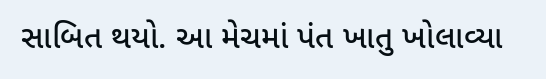સાબિત થયો. આ મેચમાં પંત ખાતુ ખોલાવ્યા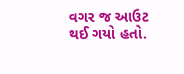વગર જ આઉટ થઈ ગયો હતો.